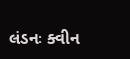લંડનઃ ક્વીન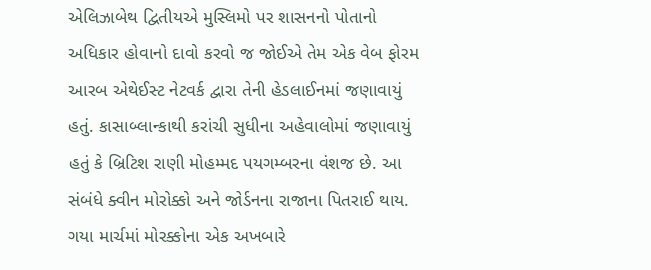એલિઝાબેથ દ્વિતીયએ મુસ્લિમો પર શાસનનો પોતાનો અધિકાર હોવાનો દાવો કરવો જ જોઈએ તેમ એક વેબ ફોરમ આરબ એથેઈસ્ટ નેટવર્ક દ્વારા તેની હેડલાઈનમાં જણાવાયું હતું. કાસાબ્લાન્કાથી કરાંચી સુધીના અહેવાલોમાં જણાવાયું હતું કે બ્રિટિશ રાણી મોહમ્મદ પયગમ્બરના વંશજ છે. આ સંબંધે ક્વીન મોરોક્કો અને જોર્ડનના રાજાના પિતરાઈ થાય.
ગયા માર્ચમાં મોરક્કોના એક અખબારે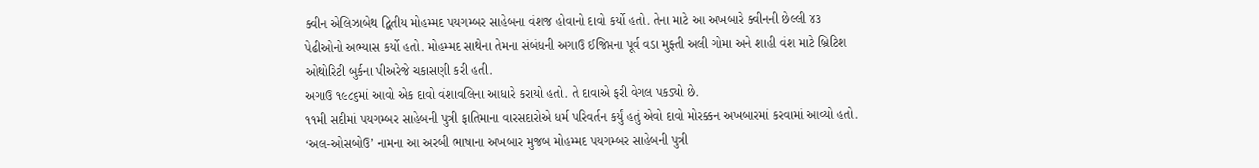ક્વીન એલિઝાબેથ દ્વિતીય મોહમ્મદ પયગમ્બર સાહેબના વંશજ હોવાનો દાવો કર્યો હતો. તેના માટે આ અખબારે ક્વીનની છેલ્લી ૪૩ પેઢીઓનો અભ્યાસ કર્યો હતો. મોહમ્મદ સાથેના તેમના સંબંધની અગાઉ ઈજિપ્તના પૂર્વ વડા મુફ્તી અલી ગોમા અને શાહી વંશ માટે બ્રિટિશ ઓથોરિટી બુર્કના પીઅરેજે ચકાસણી કરી હતી.
અગાઉ ૧૯૮૬માં આવો એક દાવો વંશાવલિના આધારે કરાયો હતો. તે દાવાએ ફરી વેગલ પકડ્યો છે.
૧૧મી સદીમાં પયગમ્બર સાહેબની પુત્રી ફાતિમાના વારસદારોએ ધર્મ પરિવર્તન કર્યું હતું એવો દાવો મોરક્કન અખબારમાં કરવામાં આવ્યો હતો. ‘અલ-ઓસબોઉ’ નામના આ અરબી ભાષાના અખબાર મુજબ મોહમ્મદ પયગમ્બર સાહેબની પુત્રી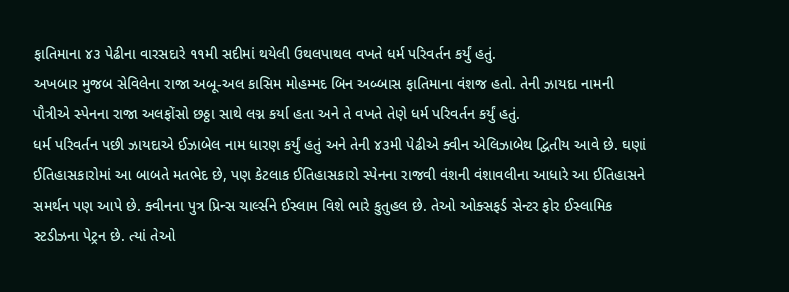ફાતિમાના ૪૩ પેઢીના વારસદારે ૧૧મી સદીમાં થયેલી ઉથલપાથલ વખતે ધર્મ પરિવર્તન કર્યું હતું.
અખબાર મુજબ સેવિલેના રાજા અબૂ-અલ કાસિમ મોહમ્મદ બિન અબ્બાસ ફાતિમાના વંશજ હતો. તેની ઝાયદા નામની પૌત્રીએ સ્પેનના રાજા અલફોંસો છઠ્ઠા સાથે લગ્ન કર્યા હતા અને તે વખતે તેણે ધર્મ પરિવર્તન કર્યું હતું.
ધર્મ પરિવર્તન પછી ઝાયદાએ ઈઝાબેલ નામ ધારણ કર્યું હતું અને તેની ૪૩મી પેઢીએ ક્વીન એલિઝાબેથ દ્વિતીય આવે છે. ઘણાં ઈતિહાસકારોમાં આ બાબતે મતભેદ છે, પણ કેટલાક ઈતિહાસકારો સ્પેનના રાજવી વંશની વંશાવલીના આધારે આ ઈતિહાસને સમર્થન પણ આપે છે. ક્વીનના પુત્ર પ્રિન્સ ચાર્લ્સને ઈસ્લામ વિશે ભારે કુતુહલ છે. તેઓ ઓક્સફર્ડ સેન્ટર ફોર ઈસ્લામિક સ્ટડીઝના પેટ્રન છે. ત્યાં તેઓ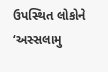ઉપસ્થિત લોકોને ‘અસ્સલામુ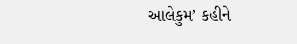આલેકુમ’ કહીને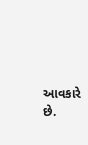આવકારે છે.